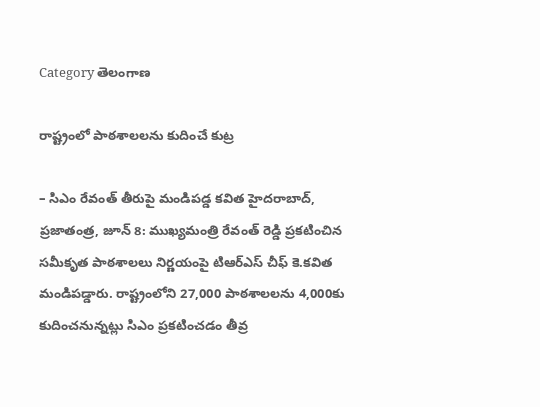Category తెలంగాణ

రాష్ట్రంలో పాఠశాలలను కుదించే కుట్ర

– సిఎం రేవంత్‌ ‌తీరుపై మండిపడ్డ కవిత హైదరాబాద్‌, ప్రజాతంత్ర, జూన్‌ 8: ముఖ్యమంత్రి రేవంత్‌ ‌రెడ్డి ప్రకటించిన సమీకృత పాఠశాలలు నిర్ణయంపై టిఆర్‌ఎస్‌ ‌చీఫ్‌ ‌కె.కవిత మండిపడ్డారు. రాష్ట్రంలోని 27,000 పాఠశాలలను 4,000కు కుదించనున్నట్లు సిఎం ప్రకటించడం తీవ్ర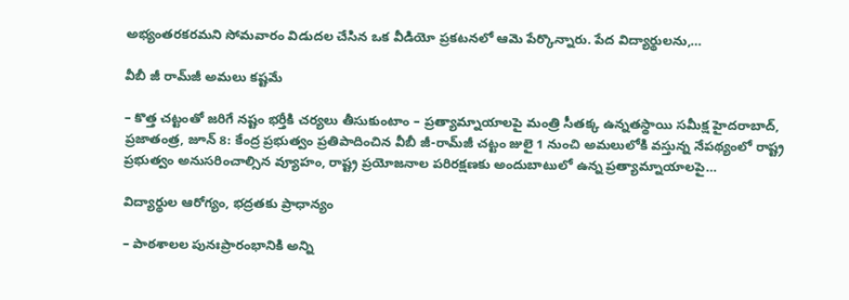అభ్యంతరకరమని సోమవారం విడుదల చేసిన ఒక వీడియో ప్రకటనలో ఆమె పేర్కొన్నారు. పేద విద్యార్థులను,…

వీబీ జీ రామ్‌జీ అమలు కష్టమే

– కొత్త చట్టంతో జరిగే నష్టం భర్తీకి చర్యలు తీసుకుంటాం – ప్రత్యామ్నాయాలపై మంత్రి సీతక్క ఉన్నతస్థాయి సమీక్ష హైదరాబాద్, ప్రజాతంత్ర, జూన్ 8: కేంద్ర ప్రభుత్వం ప్రతిపాదించిన వీబీ జీ-రామ్‌జీ చట్టం జులై 1 నుంచి అమలులోకి వస్తున్న నేపథ్యంలో రాష్ట్ర ప్రభుత్వం అనుసరించాల్సిన వ్యూహం, రాష్ట్ర ప్రయోజనాల పరిరక్షణకు అందుబాటులో ఉన్న ప్రత్యామ్నాయాలపై…

విద్యార్థుల ఆరోగ్యం, భద్రతకు ప్రాధాన్యం

– పాఠశాలల పునఃప్రారంభానికి అన్ని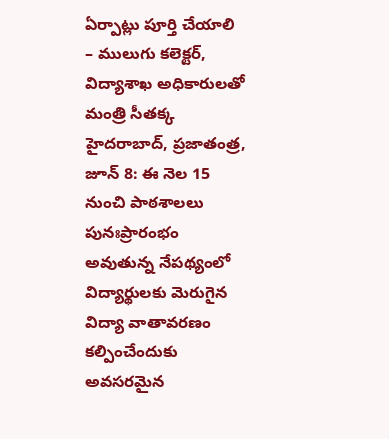ఏర్పాట్లు పూర్తి చేయాలి – ములుగు కలెక్టర్, విద్యాశాఖ అధికారులతో మంత్రి సీతక్క హైదరాబాద్, ప్రజాతంత్ర, జూన్ 8: ఈ నెల 15 నుంచి పాఠశాలలు పునఃప్రారంభం అవుతున్న నేపథ్యంలో విద్యార్థులకు మెరుగైన విద్యా వాతావరణం కల్పించేందుకు అవసరమైన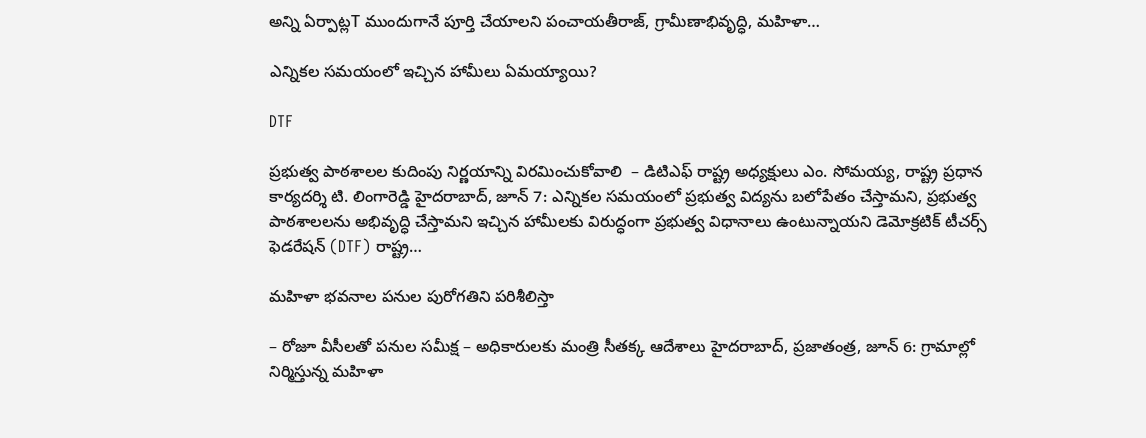అన్ని ఏర్పాట్లT ముందుగానే పూర్తి చేయాలని పంచాయతీరాజ్, గ్రామీణాభివృద్ధి, మహిళా…

ఎన్నికల సమయంలో ఇచ్చిన హామీలు ఏమయ్యాయి?

DTF

ప్రభుత్వ పాఠశాలల కుదింపు నిర్ణయాన్ని విరమించుకోవాలి  – డిటిఎఫ్ రాష్ట్ర అధ్యక్షులు ఎం. సోమయ్య, రాష్ట్ర ప్రధాన కార్యదర్శి టి. లింగారెడ్డి హైదరాబాద్, జూన్ 7: ఎన్నికల సమయంలో ప్రభుత్వ విద్యను బలోపేతం చేస్తామని, ప్రభుత్వ పాఠశాలలను అభివృద్ధి చేస్తామని ఇచ్చిన హామీలకు విరుద్ధంగా ప్ర‌భుత్వ విధానాలు ఉంటున్నాయ‌ని డెమోక్రటిక్ టీచర్స్ ఫెడరేషన్ (DTF) రాష్ట్ర…

మహిళా భవనాల పనుల పురోగతిని పరిశీలిస్తా

– రోజూ వీసీలతో పనుల సమీక్ష – అధికారులకు మంత్రి సీతక్క ఆదేశాలు హైదరాబాద్, ప్రజాతంత్ర, జూన్ 6: గ్రామాల్లో నిర్మిస్తున్న మహిళా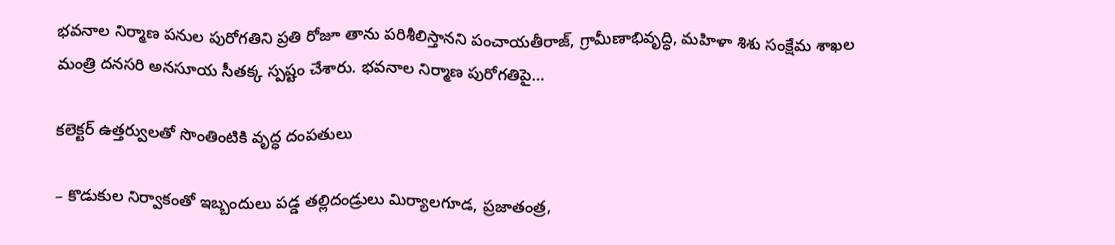భవనాల నిర్మాణ పనుల పురోగతిని ప్రతి రోజూ తాను పరిశీలిస్తానని పంచాయతీరాజ్, గ్రామీణాభివృద్ధి, మహిళా శిశు సంక్షేమ శాఖల మంత్రి దనసరి అనసూయ సీతక్క స్పష్టం చేశారు. భవనాల నిర్మాణ పురోగతిపై…

క‌లెక్ట‌ర్ ఉత్త‌ర్వుల‌తో సొంతింటికి వృద్ధ దంప‌తులు

– కొడుకుల నిర్వాకంతో ఇబ్బందులు ప‌డ్డ త‌ల్లిదండ్రులు మిర్యాలగూడ, ప్రజాతంత్ర,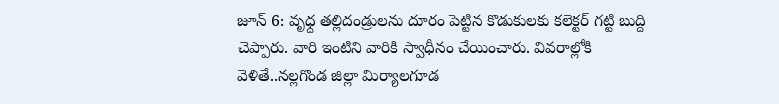జూన్‌ 6: వృధ్ద తల్లిదండ్రులను దూరం పెట్టిన కొడుకులకు కలెక్టర్‌ ‌గట్టి బుద్ది చెప్పారు. వారి ఇంటిని వారికి స్వాధీనం చేయించారు. వివరాల్లోకి వెళితే..నల్లగొండ జిల్లా మిర్యాలగూడ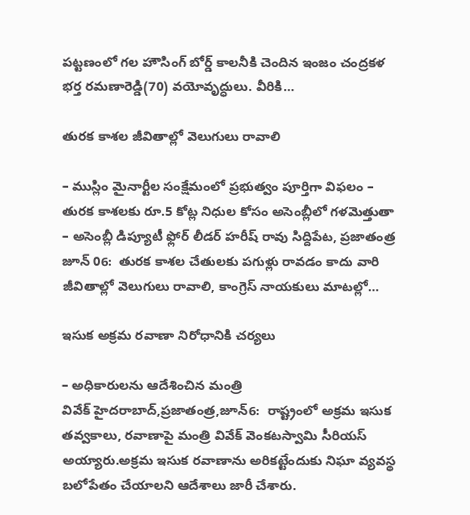పట్టణంలో గల హౌసింగ్‌ ‌బోర్డ్ ‌కాలనీకి చెందిన ఇంజం చంద్రకళ భర్త రమణారెడ్డి(70) వయోవృద్ధులు. వీరికి…

తురక కాశల జీవితాల్లో వెలుగులు రావాలి

– ముస్లిం మైనార్టీల సంక్షేమంలో ప్రభుత్వం పూర్తిగా విఫలం – తురక కాశలకు రూ.5 కోట్ల నిధుల కోసం అసెంబ్లీలో గళమెత్తుతా – అసెంబ్లీ డిప్యూటీ ఫ్లోర్ లీడర్ హరీష్ రావు సిద్దిపేట, ప్రజాతంత్ర జూన్ 06:  తురక కాశల చేతులకు పగుళ్లు రావడం కాదు వారి జీవితాల్లో వెలుగులు రావాలి, కాంగ్రెస్ నాయకులు మాటల్లో…

ఇసుక అక్రమ రవాణా నిరోధానికి చర్యలు

– అధికారులను ఆదేశించిన మంత్రి వివేక్‌ ‌హైదరాబాద్‌,ప్రజాతంత్ర,జూన్‌6:  రాష్ట్రంలో అక్రమ ఇసుక తవ్వకాలు, రవాణాపై మంత్రి వివేక్‌ ‌వెంకటస్వామి సీరియస్‌ అయ్యారు.అక్రమ ఇసుక రవాణాను అరికట్టేందుకు నిఘా వ్యవస్థ బలోపేతం చేయాలని ఆదేశాలు జారీ చేశారు.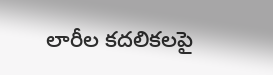లారీల కదలికలపై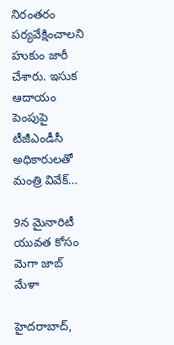నిరంతరం పర్యవేక్షించాలని హుకుం జారీ చేశారు. ఇసుక ఆదాయం పెంపుపై టీజీఎండీసీ అధికారులతో మంత్రి వివేక్‌…

9న మైనారిటీ యువత కోసం మెగా జాబ్ మేళా

హైదరాబాద్,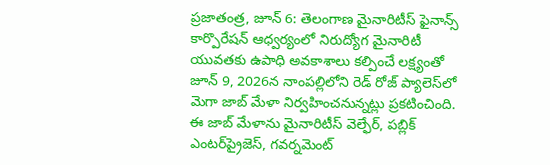ప్రజాతంత్ర, జూన్ 6: తెలంగాణ మైనారిటీస్ ఫైనాన్స్ కార్పొరేషన్ ఆధ్వర్యంలో నిరుద్యోగ మైనారిటీ యువతకు ఉపాధి అవకాశాలు కల్పించే లక్ష్యంతో జూన్ 9, 2026న నాంపల్లిలోని రెడ్ రోజ్ ప్యాలెస్‌లో మెగా జాబ్ మేళా నిర్వహించనున్నట్లు ప్రకటించింది. ఈ జాబ్ మేళాను మైనారిటీస్ వెల్ఫేర్, పబ్లిక్ ఎంటర్‌ప్రైజెస్, గవర్నమెంట్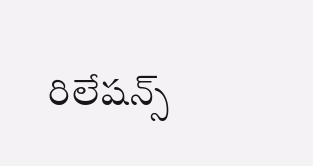రిలేషన్స్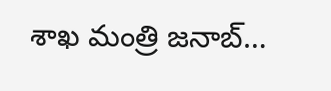శాఖ మంత్రి జనాబ్…